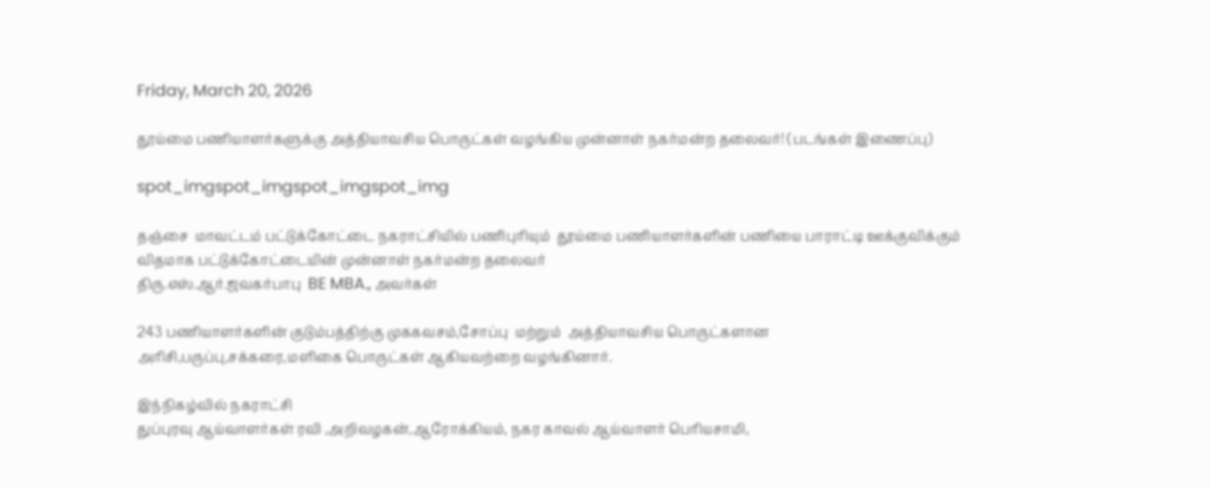Friday, March 20, 2026

தூய்மை பணியாளர்களுக்கு அத்தியாவசிய பொருட்கள் வழங்கிய முன்னாள் நகர்மன்ற தலைவர்! (படங்கள் இணைப்பு)

spot_imgspot_imgspot_imgspot_img

தஞ்சை  மாவட்டம் பட்டுக்கோட்டை நகராட்சியில் பணிபுரியும்  தூய்மை பணியாளர்களின் பணியை பாராட்டி ஊக்குவிக்கும் விதமாக பட்டுக்கோட்டையின் முன்னாள் நகர்மன்ற தலைவர்
திரு.எஸ்.ஆர்.ஜவகர்பாபு  BE MBA., அவர்கள்

243 பணியாளர்களின் குடும்பத்திற்கு முககவசம்,சோப்பு  மற்றும்  அத்தியாவசிய பொருட்களான அரிசி,பருப்பு,சக்கரை,மளிகை பொருட்கள் ஆகியவற்றை வழங்கினார்.

இந்நிகழ்வில் நகராட்சி
துப்புரவு ஆய்வாளர்கள் ரவி ,அறிவழகன்,ஆரோக்கியம், நகர காவல் ஆய்வாளர் பெரியசாமி,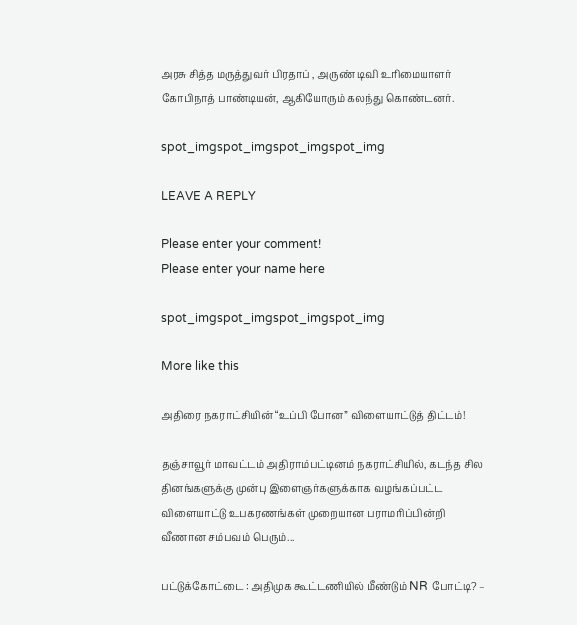அரசு சித்த மருத்துவர் பிரதாப் , அருண் டிவி உரிமையாளர் கோபிநாத் பாண்டியன், ஆகியோரும் கலந்து கொண்டனர்.

spot_imgspot_imgspot_imgspot_img

LEAVE A REPLY

Please enter your comment!
Please enter your name here

spot_imgspot_imgspot_imgspot_img

More like this

அதிரை நகராட்சியின் “உப்பி போன” விளையாட்டுத் திட்டம்!

தஞ்சாவூர் மாவட்டம் அதிராம்பட்டினம் நகராட்சியில், கடந்த சில தினங்களுக்கு முன்பு இளைஞர்களுக்காக வழங்கப்பட்ட விளையாட்டு உபகரணங்கள் முறையான பராமரிப்பின்றி வீணான சம்பவம் பெரும்...

பட்டுக்கோட்டை : அதிமுக கூட்டணியில் மீண்டும் NR போட்டி? –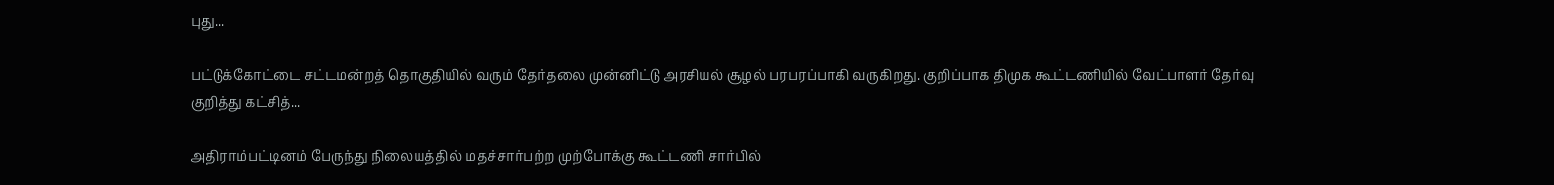புது...

பட்டுக்கோட்டை சட்டமன்றத் தொகுதியில் வரும் தேர்தலை முன்னிட்டு அரசியல் சூழல் பரபரப்பாகி வருகிறது. குறிப்பாக திமுக கூட்டணியில் வேட்பாளர் தேர்வு குறித்து கட்சித்...

அதிராம்பட்டினம் பேருந்து நிலையத்தில் மதச்சார்பற்ற முற்போக்கு கூட்டணி சார்பில்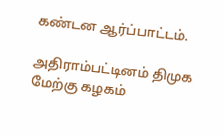கண்டன ஆர்ப்பாட்டம்.

அதிராம்பட்டினம் திமுக மேற்கு கழகம்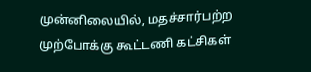முன்னிலையில், மதச்சார்பற்ற முற்போக்கு கூட்டணி கட்சிகள்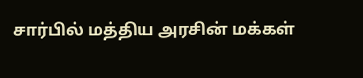சார்பில் மத்திய அரசின் மக்கள்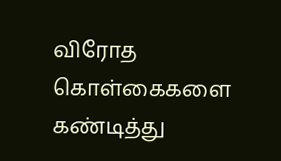விரோத கொள்கைகளை கண்டித்து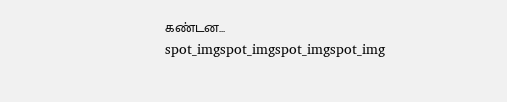கண்டன...
spot_imgspot_imgspot_imgspot_img